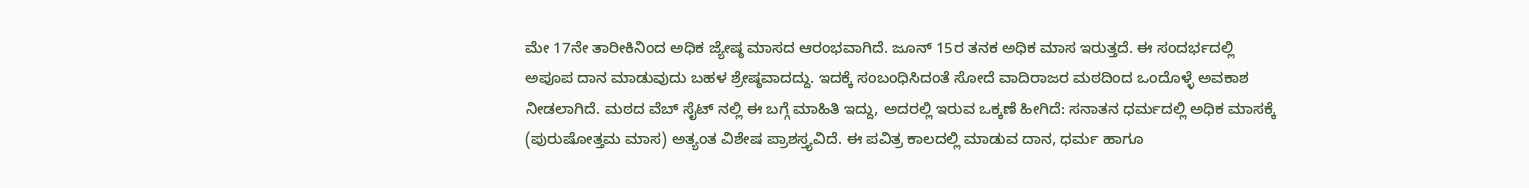ಮೇ 17ನೇ ತಾರೀಕಿನಿಂದ ಅಧಿಕ ಜ್ಯೇಷ್ಠ ಮಾಸದ ಆರಂಭವಾಗಿದೆ. ಜೂನ್ 15ರ ತನಕ ಅಧಿಕ ಮಾಸ ಇರುತ್ತದೆ. ಈ ಸಂದರ್ಭದಲ್ಲಿ ಅಪೂಪ ದಾನ ಮಾಡುವುದು ಬಹಳ ಶ್ರೇಷ್ಠವಾದದ್ದು. ಇದಕ್ಕೆ ಸಂಬಂಧಿಸಿದಂತೆ ಸೋದೆ ವಾದಿರಾಜರ ಮಠದಿಂದ ಒಂದೊಳ್ಳೆ ಅವಕಾಶ ನೀಡಲಾಗಿದೆ. ಮಠದ ವೆಬ್ ಸೈಟ್ ನಲ್ಲಿ ಈ ಬಗ್ಗೆ ಮಾಹಿತಿ ಇದ್ದು, ಅದರಲ್ಲಿ ಇರುವ ಒಕ್ಕಣೆ ಹೀಗಿದೆ: ಸನಾತನ ಧರ್ಮದಲ್ಲಿ ಅಧಿಕ ಮಾಸಕ್ಕೆ (ಪುರುಷೋತ್ತಮ ಮಾಸ) ಅತ್ಯಂತ ವಿಶೇಷ ಪ್ರಾಶಸ್ತ್ಯವಿದೆ. ಈ ಪವಿತ್ರ ಕಾಲದಲ್ಲಿ ಮಾಡುವ ದಾನ, ಧರ್ಮ ಹಾಗೂ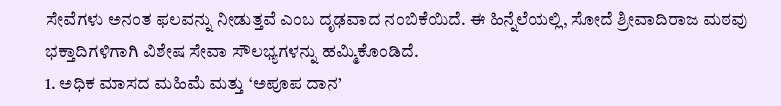ಸೇವೆಗಳು ಅನಂತ ಫಲವನ್ನು ನೀಡುತ್ತವೆ ಎಂಬ ದೃಢವಾದ ನಂಬಿಕೆಯಿದೆ. ಈ ಹಿನ್ನೆಲೆಯಲ್ಲಿ, ಸೋದೆ ಶ್ರೀವಾದಿರಾಜ ಮಠವು ಭಕ್ತಾದಿಗಳಿಗಾಗಿ ವಿಶೇಷ ಸೇವಾ ಸೌಲಭ್ಯಗಳನ್ನು ಹಮ್ಮಿಕೊಂಡಿದೆ.
1. ಅಧಿಕ ಮಾಸದ ಮಹಿಮೆ ಮತ್ತು ‘ಅಪೂಪ ದಾನ’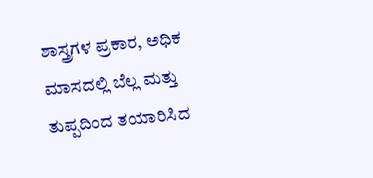ಶಾಸ್ತ್ರಗಳ ಪ್ರಕಾರ, ಅಧಿಕ ಮಾಸದಲ್ಲಿ ಬೆಲ್ಲ ಮತ್ತು ತುಪ್ಪದಿಂದ ತಯಾರಿಸಿದ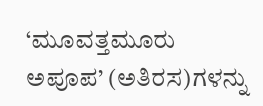‘ಮೂವತ್ತಮೂರು ಅಪೂಪ’ (ಅತಿರಸ)ಗಳನ್ನು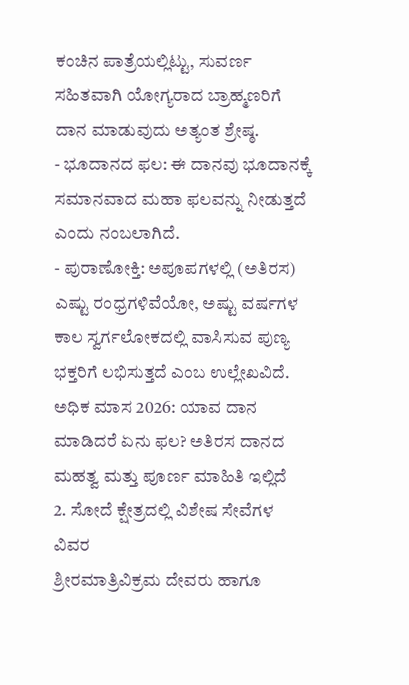ಕಂಚಿನ ಪಾತ್ರೆಯಲ್ಲಿಟ್ಟು, ಸುವರ್ಣ ಸಹಿತವಾಗಿ ಯೋಗ್ಯರಾದ ಬ್ರಾಹ್ಮಣರಿಗೆ ದಾನ ಮಾಡುವುದು ಅತ್ಯಂತ ಶ್ರೇಷ್ಠ.
- ಭೂದಾನದ ಫಲ: ಈ ದಾನವು ಭೂದಾನಕ್ಕೆ ಸಮಾನವಾದ ಮಹಾ ಫಲವನ್ನು ನೀಡುತ್ತದೆ ಎಂದು ನಂಬಲಾಗಿದೆ.
- ಪುರಾಣೋಕ್ತಿ: ಅಪೂಪಗಳಲ್ಲಿ (ಅತಿರಸ) ಎಷ್ಟು ರಂಧ್ರಗಳಿವೆಯೋ, ಅಷ್ಟು ವರ್ಷಗಳ ಕಾಲ ಸ್ವರ್ಗಲೋಕದಲ್ಲಿ ವಾಸಿಸುವ ಪುಣ್ಯ ಭಕ್ತರಿಗೆ ಲಭಿಸುತ್ತದೆ ಎಂಬ ಉಲ್ಲೇಖವಿದೆ.
ಅಧಿಕ ಮಾಸ 2026: ಯಾವ ದಾನ ಮಾಡಿದರೆ ಏನು ಫಲ? ಅತಿರಸ ದಾನದ ಮಹತ್ವ ಮತ್ತು ಪೂರ್ಣ ಮಾಹಿತಿ ಇಲ್ಲಿದೆ
2. ಸೋದೆ ಕ್ಷೇತ್ರದಲ್ಲಿ ವಿಶೇಷ ಸೇವೆಗಳ ವಿವರ
ಶ್ರೀರಮಾತ್ರಿವಿಕ್ರಮ ದೇವರು ಹಾಗೂ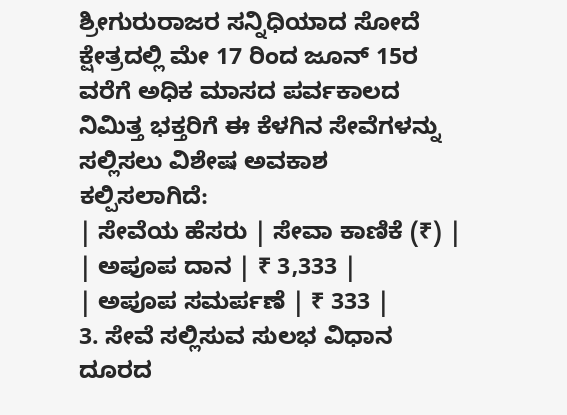ಶ್ರೀಗುರುರಾಜರ ಸನ್ನಿಧಿಯಾದ ಸೋದೆ ಕ್ಷೇತ್ರದಲ್ಲಿ ಮೇ 17 ರಿಂದ ಜೂನ್ 15ರ ವರೆಗೆ ಅಧಿಕ ಮಾಸದ ಪರ್ವಕಾಲದ ನಿಮಿತ್ತ ಭಕ್ತರಿಗೆ ಈ ಕೆಳಗಿನ ಸೇವೆಗಳನ್ನು ಸಲ್ಲಿಸಲು ವಿಶೇಷ ಅವಕಾಶ ಕಲ್ಪಿಸಲಾಗಿದೆ:
| ಸೇವೆಯ ಹೆಸರು | ಸೇವಾ ಕಾಣಿಕೆ (₹) |
| ಅಪೂಪ ದಾನ | ₹ 3,333 |
| ಅಪೂಪ ಸಮರ್ಪಣೆ | ₹ 333 |
3. ಸೇವೆ ಸಲ್ಲಿಸುವ ಸುಲಭ ವಿಧಾನ
ದೂರದ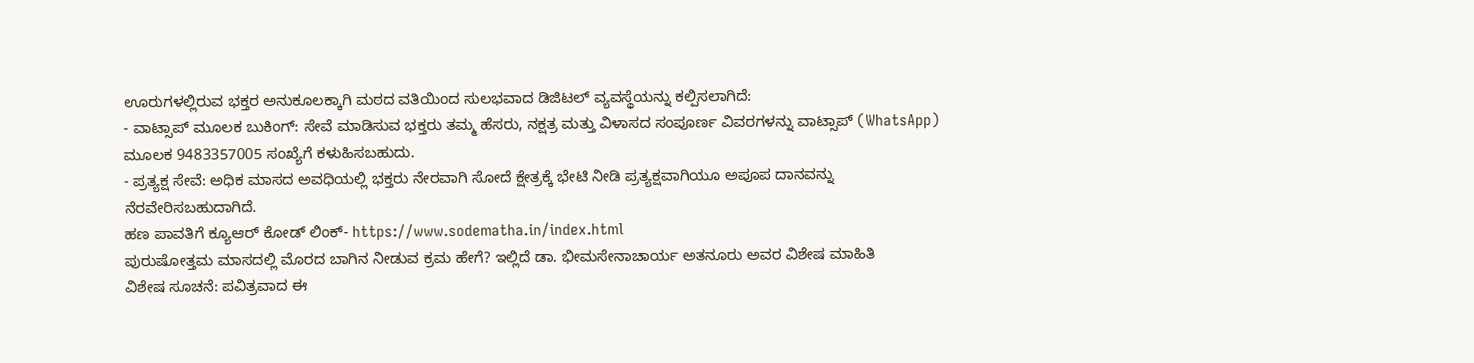ಊರುಗಳಲ್ಲಿರುವ ಭಕ್ತರ ಅನುಕೂಲಕ್ಕಾಗಿ ಮಠದ ವತಿಯಿಂದ ಸುಲಭವಾದ ಡಿಜಿಟಲ್ ವ್ಯವಸ್ಥೆಯನ್ನು ಕಲ್ಪಿಸಲಾಗಿದೆ:
- ವಾಟ್ಸಾಪ್ ಮೂಲಕ ಬುಕಿಂಗ್: ಸೇವೆ ಮಾಡಿಸುವ ಭಕ್ತರು ತಮ್ಮ ಹೆಸರು, ನಕ್ಷತ್ರ ಮತ್ತು ವಿಳಾಸದ ಸಂಪೂರ್ಣ ವಿವರಗಳನ್ನು ವಾಟ್ಸಾಪ್ (WhatsApp) ಮೂಲಕ 9483357005 ಸಂಖ್ಯೆಗೆ ಕಳುಹಿಸಬಹುದು.
- ಪ್ರತ್ಯಕ್ಷ ಸೇವೆ: ಅಧಿಕ ಮಾಸದ ಅವಧಿಯಲ್ಲಿ ಭಕ್ತರು ನೇರವಾಗಿ ಸೋದೆ ಕ್ಷೇತ್ರಕ್ಕೆ ಭೇಟಿ ನೀಡಿ ಪ್ರತ್ಯಕ್ಷವಾಗಿಯೂ ಅಪೂಪ ದಾನವನ್ನು ನೆರವೇರಿಸಬಹುದಾಗಿದೆ.
ಹಣ ಪಾವತಿಗೆ ಕ್ಯೂಆರ್ ಕೋಡ್ ಲಿಂಕ್- https://www.sodematha.in/index.html
ಪುರುಷೋತ್ತಮ ಮಾಸದಲ್ಲಿ ಮೊರದ ಬಾಗಿನ ನೀಡುವ ಕ್ರಮ ಹೇಗೆ? ಇಲ್ಲಿದೆ ಡಾ. ಭೀಮಸೇನಾಚಾರ್ಯ ಅತನೂರು ಅವರ ವಿಶೇಷ ಮಾಹಿತಿ
ವಿಶೇಷ ಸೂಚನೆ: ಪವಿತ್ರವಾದ ಈ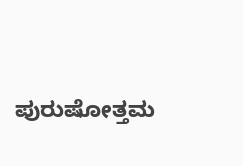ಪುರುಷೋತ್ತಮ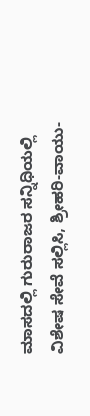ಮಾಸದಲ್ಲಿ ಗುರುರಾಜರ ಸನ್ನಿಧಿಯಲ್ಲಿ ವಿಶೇಷ ಸೇವೆ ಸಲ್ಲಿಸಿ, ಶ್ರೀಹರಿ-ವಾಯು-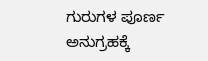ಗುರುಗಳ ಪೂರ್ಣ ಅನುಗ್ರಹಕ್ಕೆ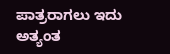ಪಾತ್ರರಾಗಲು ಇದು ಅತ್ಯಂತ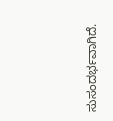ಸುಸಂದರ್ಭವಾಗಿದೆ.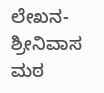ಲೇಖನ- ಶ್ರೀನಿವಾಸ ಮಠ